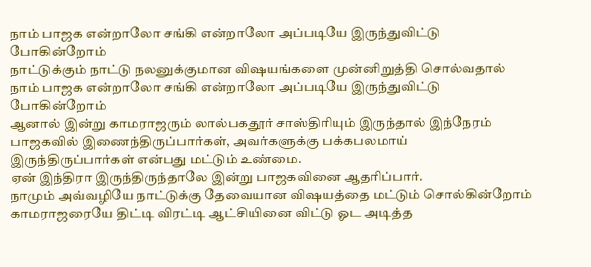நாம் பாஜக என்றாலோ சங்கி என்றாலோ அப்படியே இருந்துவிட்டு போகின்றோம்
நாட்டுக்கும் நாட்டு நலனுக்குமான விஷயங்களை முன்னிறுத்தி சொல்வதால் நாம் பாஜக என்றாலோ சங்கி என்றாலோ அப்படியே இருந்துவிட்டு போகின்றோம்
ஆனால் இன்று காமராஜரும் லால்பகதூர் சாஸ்திரியும் இருந்தால் இந்நேரம் பாஜகவில் இணைந்திருப்பார்கள், அவர்களுக்கு பக்கபலமாய் இருந்திருப்பார்கள் என்பது மட்டும் உண்மை.
ஏன் இந்திரா இருந்திருந்தாலே இன்று பாஜகவினை ஆதரிப்பார்.
நாமும் அவ்வழியே நாட்டுக்கு தேவையான விஷயத்தை மட்டும் சொல்கின்றோம்
காமராஜரையே திட்டி விரட்டி ஆட்சியினை விட்டு ஓட அடித்த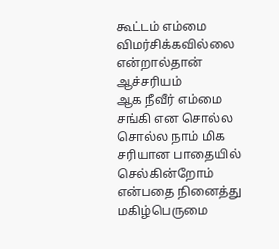கூட்டம் எம்மை விமர்சிக்கவில்லை என்றால்தான் ஆச்சரியம்
ஆக நீவீர் எம்மை சங்கி என சொல்ல சொல்ல நாம் மிக சரியான பாதையில் செல்கின்றோம் என்பதை நினைத்து மகிழ்பெருமை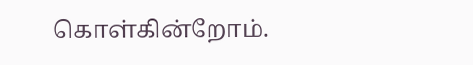கொள்கின்றோம்.